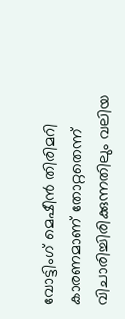വോട്ടിംഗ് മെഷീന്‍ തിരിമറി കാരണമാണ് തോറ്റതെന്ന് വിചാരിച്ചിരിക്കുന്നതിലും വലിയ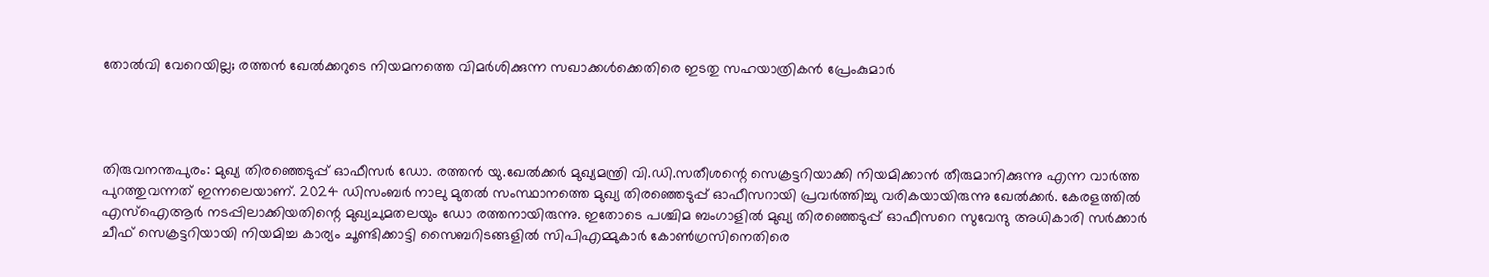തോല്‍വി വേറെയില്ല; രത്തന്‍ ഖേല്‍ക്കറുടെ നിയമനത്തെ വിമര്‍ശിക്കുന്ന സഖാക്കള്‍ക്കെതിരെ ഇടതു സഹയാത്രികന്‍ പ്രേംകുമാര്‍




തിരുവനന്തപുരം: മുഖ്യ തിരഞ്ഞെടുപ്പ് ഓഫീസര്‍ ഡോ. രത്തന്‍ യു.ഖേല്‍ക്കര്‍ മുഖ്യമന്ത്രി വി.ഡി.സതീശന്റെ സെക്രട്ടറിയാക്കി നിയമിക്കാന്‍ തീരുമാനിക്കുന്നു എന്ന വാര്‍ത്ത പുറത്തുവന്നത് ഇന്നലെയാണ്. 2024 ഡിസംബര്‍ നാലു മുതല്‍ സംസ്ഥാനത്തെ മുഖ്യ തിരഞ്ഞെടുപ്പ് ഓഫീസറായി പ്രവര്‍ത്തിച്ചു വരികയായിരുന്നു ഖേല്‍ക്കര്‍. കേരളത്തില്‍ എസ്‌ഐആര്‍ നടപ്പിലാക്കിയതിന്റെ മുഖ്യചുമതലയും ഡോ രത്തനായിരുന്നു. ഇതോടെ പശ്ചിമ ബംഗാളില്‍ മുഖ്യ തിരഞ്ഞെടുപ്പ് ഓഫീസറെ സുവേന്ദു അധികാരി സര്‍ക്കാര്‍ ചീഫ് സെക്രട്ടറിയായി നിയമിച്ച കാര്യം ചൂണ്ടിക്കാട്ടി സൈബറിടങ്ങളില്‍ സിപിഎമ്മുകാര്‍ കോണ്‍ഗ്രസിനെതിരെ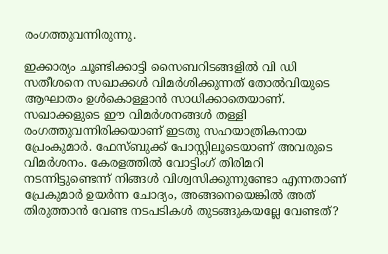രംഗത്തുവന്നിരുന്നു.

ഇക്കാര്യം ചൂണ്ടിക്കാട്ടി സൈബറിടങ്ങളില്‍ വി ഡി സതീശനെ സഖാക്കള്‍ വിമര്‍ശിക്കുന്നത് തോല്‍വിയുടെ ആഘാതം ഉള്‍കൊള്ളാന്‍ സാധിക്കാതെയാണ്. സഖാക്കളുടെ ഈ വിമര്‍ശനങ്ങള്‍ തള്ളി രംഗത്തുവന്നിരിക്കയാണ് ഇടതു സഹയാത്രികനായ പ്രേംകുമാര്‍. ഫേസ്ബുക്ക് പോസ്റ്റിലൂടെയാണ് അവരുടെ വിമര്‍ശനം. കേരളത്തില്‍ വോട്ടിംഗ് തിരിമറി നടന്നിട്ടുണ്ടെന്ന് നിങ്ങള്‍ വിശ്വസിക്കുന്നുണ്ടോ എന്നതാണ് പ്രേകുമാര്‍ ഉയര്‍ന്ന ചോദ്യം, അങ്ങനെയെങ്കില്‍ അത് തിരുത്താന്‍ വേണ്ട നടപടികള്‍ തുടങ്ങുകയല്ലേ വേണ്ടത്?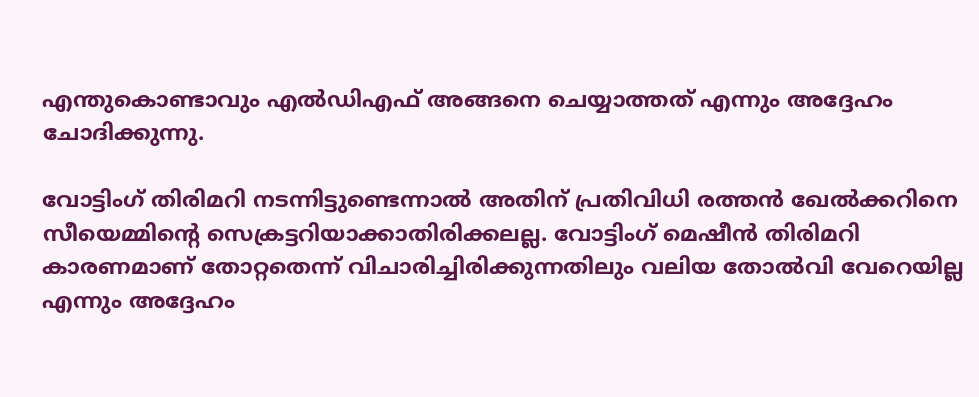എന്തുകൊണ്ടാവും എല്‍ഡിഎഫ് അങ്ങനെ ചെയ്യാത്തത് എന്നും അദ്ദേഹം ചോദിക്കുന്നു.

വോട്ടിംഗ് തിരിമറി നടന്നിട്ടുണ്ടെന്നാല്‍ അതിന് പ്രതിവിധി രത്തന്‍ ഖേല്‍ക്കറിനെ സീയെമ്മിന്റെ സെക്രട്ടറിയാക്കാതിരിക്കലല്ല. വോട്ടിംഗ് മെഷീന്‍ തിരിമറി കാരണമാണ് തോറ്റതെന്ന് വിചാരിച്ചിരിക്കുന്നതിലും വലിയ തോല്‍വി വേറെയില്ല എന്നും അദ്ദേഹം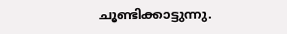ചൂണ്ടിക്കാട്ടുന്നു.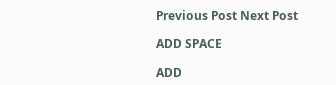Previous Post Next Post

ADD SPACE

ADD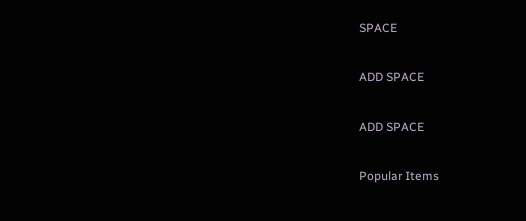SPACE

ADD SPACE

ADD SPACE

Popular Items